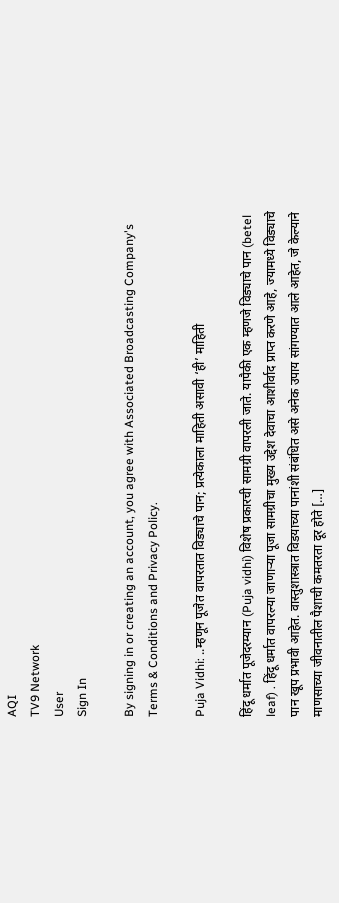AQI
TV9 Network
User
Sign In

By signing in or creating an account, you agree with Associated Broadcasting Company's Terms & Conditions and Privacy Policy.

Puja Vidhi: ..म्हणून पूजेत वापरतात विड्याचे पान; प्रत्येकाला माहिती असावी ‘ही’ माहिती

हिंदू धर्मात पूजेदरम्यान (Puja vidhi) विशेष प्रकारची सामग्री वापरली जाते. यापैकी एक म्हणजे विड्याचे पान (betel leaf) . हिंदू धर्मात वापरल्या जाणार्‍या पूजा सामग्रीचा मुख्य उद्देश देवाचा आशीर्वाद प्राप्त करणे आहे, ज्यामध्ये विड्याचे पान खूप प्रभावी आहेत. वास्तुशास्त्रात विडयाच्या पानांशी संबंधित असे अनेक उपाय सांगण्यात आले आहेत, जे केल्याने माणसाच्या जीवनातील पैशाची कमतरता दूर होते […]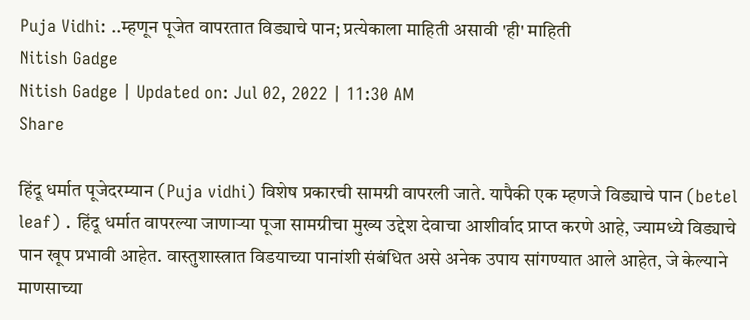Puja Vidhi: ..म्हणून पूजेत वापरतात विड्याचे पान; प्रत्येकाला माहिती असावी 'ही' माहिती
Nitish Gadge
Nitish Gadge | Updated on: Jul 02, 2022 | 11:30 AM
Share

हिंदू धर्मात पूजेदरम्यान (Puja vidhi) विशेष प्रकारची सामग्री वापरली जाते. यापैकी एक म्हणजे विड्याचे पान (betel leaf) . हिंदू धर्मात वापरल्या जाणार्‍या पूजा सामग्रीचा मुख्य उद्देश देवाचा आशीर्वाद प्राप्त करणे आहे, ज्यामध्ये विड्याचे पान खूप प्रभावी आहेत. वास्तुशास्त्रात विडयाच्या पानांशी संबंधित असे अनेक उपाय सांगण्यात आले आहेत, जे केल्याने माणसाच्या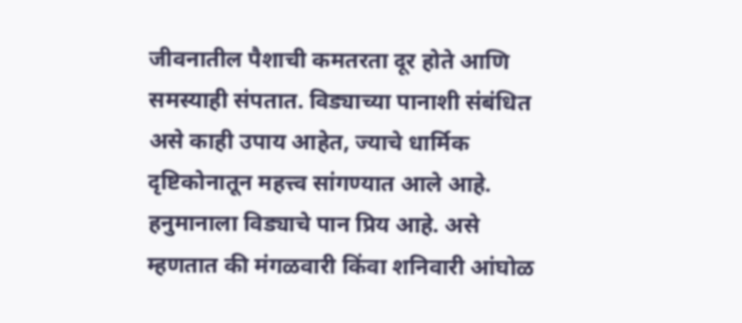जीवनातील पैशाची कमतरता दूर होते आणि समस्याही संपतात. विड्याच्या पानाशी संबंधित असे काही उपाय आहेत, ज्याचे धार्मिक दृष्टिकोनातून महत्त्व सांगण्यात आले आहे. हनुमानाला विड्याचे पान प्रिय आहे. असे म्हणतात की मंगळवारी किंवा शनिवारी आंघोळ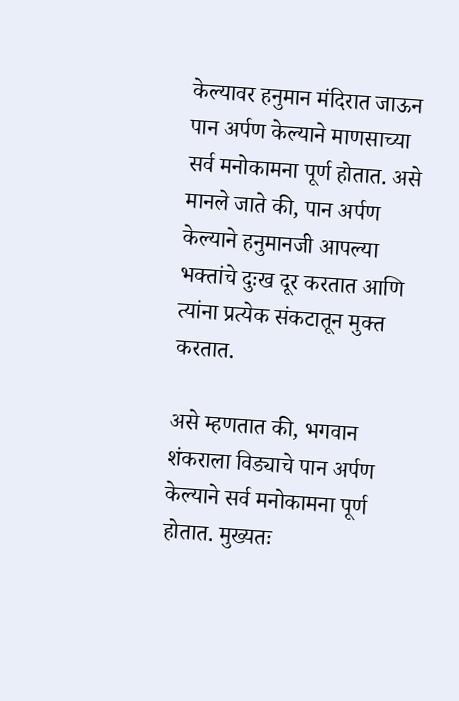केल्यावर हनुमान मंदिरात जाऊन पान अर्पण केल्याने माणसाच्या सर्व मनोकामना पूर्ण होतात. असे मानले जाते की, पान अर्पण केल्याने हनुमानजी आपल्या भक्तांचे दुःख दूर करतात आणि त्यांना प्रत्येक संकटातून मुक्त करतात.

असे म्हणतात की, भगवान शंकराला विड्याचे पान अर्पण केल्याने सर्व मनोकामना पूर्ण होतात. मुख्यतः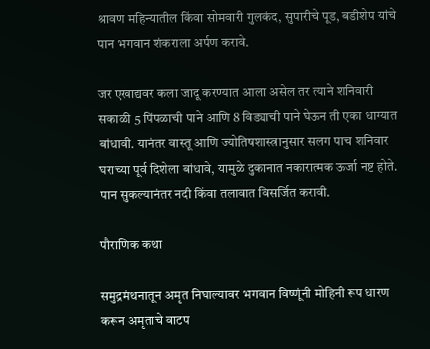श्रावण महिन्यातील किंवा सोमवारी गुलकंद, सुपारीचे पूड, बडीशेप यांचे पान भगवान शंकराला अर्पण करावे.

जर एखाद्यवर कला जादू करण्यात आला असेल तर त्याने शनिवारी सकाळी 5 पिंपळाची पाने आणि 8 विड्याची पाने घेऊन ती एका धाग्यात बांधावी. यानंतर वास्तू आणि ज्योतिषशास्त्रानुसार सलग पाच शनिवार घराच्या पूर्व दिशेला बांधावे, यामुळे दुकानात नकारात्मक ऊर्जा नष्ट होते. पान सुकल्यानंतर नदी किंवा तलावात विसर्जित करावी.

पौराणिक कथा

समुद्रमंथनातून अमृत निघाल्यावर भगवान विष्णूंनी मोहिनी रूप धारण करून अमृताचे वाटप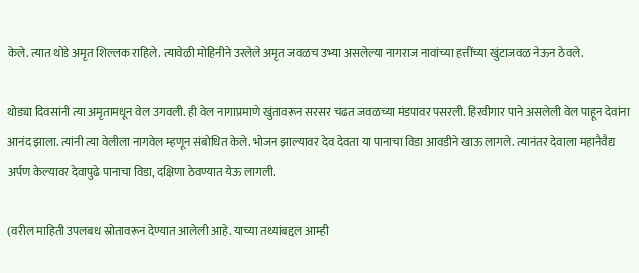केले. त्यात थोडे अमृत शिल्लक राहिले. त्यावेळी मोहिनीने उरलेले अमृत जवळच उभ्या असलेल्या नागराज नावांच्या हत्तींच्या खुंटाजवळ नेऊन ठेवले.

थोड्या दिवसांनी त्या अमृतामधून वेल उगवली. ही वेल नागाप्रमाणे खुंतावरून सरसर चढत जवळच्या मंडपावर पसरली. हिरवीगार पाने असलेली वेल पाहून देवांना आनंद झाला. त्यांनी त्या वेलीला नागवेल म्हणून संबोधित केले. भोजन झाल्यावर देव देवता या पानाचा विडा आवडीने खाऊ लागले. त्यानंतर देवाला महानैवैद्य अर्पण केल्यावर देवापुढे पानाचा विडा, दक्षिणा ठेवण्यात येऊ लागली.

(वरील माहिती उपलबध स्रोतावरून देण्यात आलेली आहे. याच्या तथ्यांबद्दल आम्ही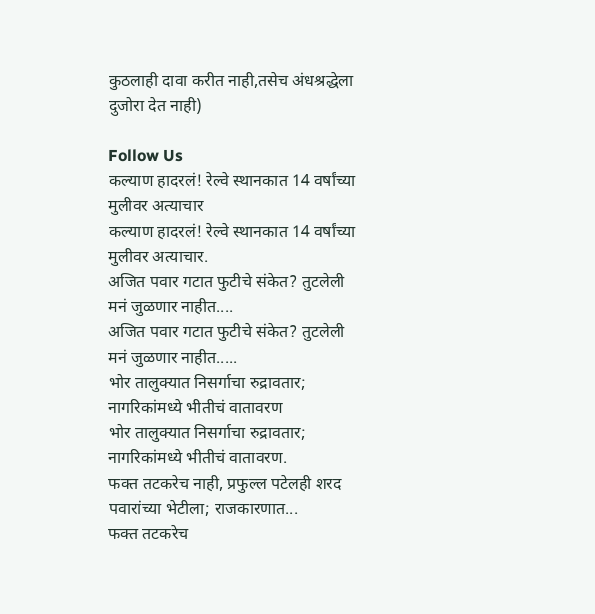कुठलाही दावा करीत नाही,तसेच अंधश्रद्धेला दुजोरा देत नाही)

Follow Us
कल्याण हादरलं! रेल्वे स्थानकात 14 वर्षांच्या मुलीवर अत्याचार
कल्याण हादरलं! रेल्वे स्थानकात 14 वर्षांच्या मुलीवर अत्याचार.
अजित पवार गटात फुटीचे संकेत? तुटलेली मनं जुळणार नाहीत....
अजित पवार गटात फुटीचे संकेत? तुटलेली मनं जुळणार नाहीत.....
भोर तालुक्यात निसर्गाचा रुद्रावतार; नागरिकांमध्ये भीतीचं वातावरण
भोर तालुक्यात निसर्गाचा रुद्रावतार; नागरिकांमध्ये भीतीचं वातावरण.
फक्त तटकरेच नाही, प्रफुल्ल पटेलही शरद पवारांच्या भेटीला; राजकारणात...
फक्त तटकरेच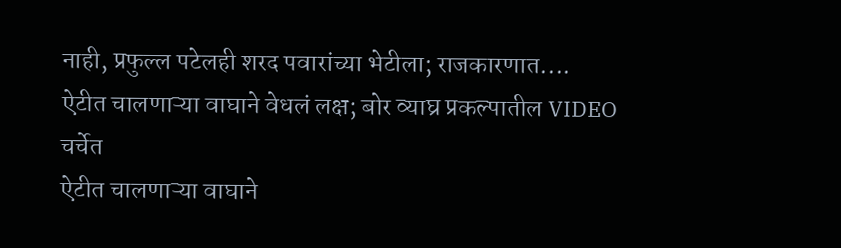नाही, प्रफुल्ल पटेलही शरद पवारांच्या भेटीला; राजकारणात....
ऐटीत चालणाऱ्या वाघाने वेधलं लक्ष; बोर व्याघ्र प्रकल्पातील VIDEO चर्चेत
ऐटीत चालणाऱ्या वाघाने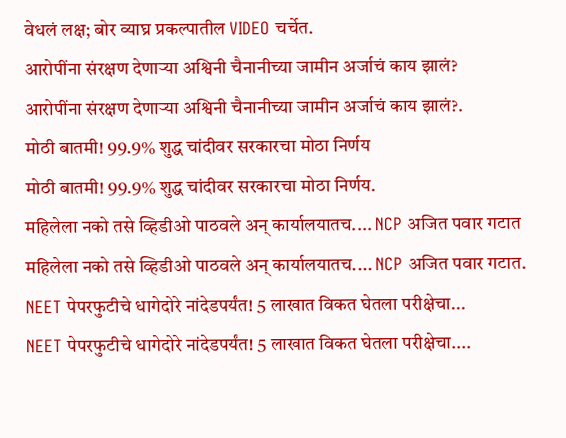वेधलं लक्ष; बोर व्याघ्र प्रकल्पातील VIDEO चर्चेत.
आरोपींना संरक्षण देणाऱ्या अश्विनी चैनानीच्या जामीन अर्जाचं काय झालं?
आरोपींना संरक्षण देणाऱ्या अश्विनी चैनानीच्या जामीन अर्जाचं काय झालं?.
मोठी बातमी! 99.9% शुद्ध चांदीवर सरकारचा मोठा निर्णय
मोठी बातमी! 99.9% शुद्ध चांदीवर सरकारचा मोठा निर्णय.
महिलेला नको तसे व्हिडीओ पाठवले अन् कार्यालयातच.... NCP अजित पवार गटात
महिलेला नको तसे व्हिडीओ पाठवले अन् कार्यालयातच.... NCP अजित पवार गटात.
NEET पेपरफुटीचे धागेदोरे नांदेडपर्यंत! 5 लाखात विकत घेतला परीक्षेचा...
NEET पेपरफुटीचे धागेदोरे नांदेडपर्यंत! 5 लाखात विकत घेतला परीक्षेचा....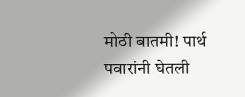मोठी बातमी! पार्थ पवारांनी घेतली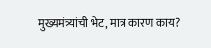मुख्यमंत्र्यांची भेट, मात्र कारण काय?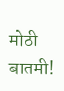मोठी बातमी!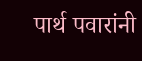पार्थ पवारांनी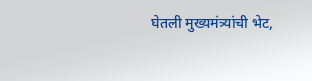घेतली मुख्यमंत्र्यांची भेट,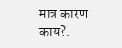मात्र कारण काय?.